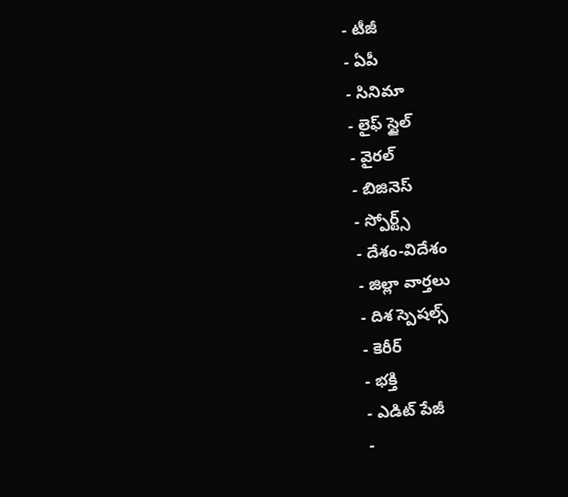- టీజీ
- ఏపీ
- సినిమా
- లైఫ్ స్టైల్
- వైరల్
- బిజినెస్
- స్పోర్ట్స్
- దేశం-విదేశం
- జిల్లా వార్తలు
- దిశ స్పెషల్స్
- కెరీర్
- భక్తి
- ఎడిట్ పేజీ
-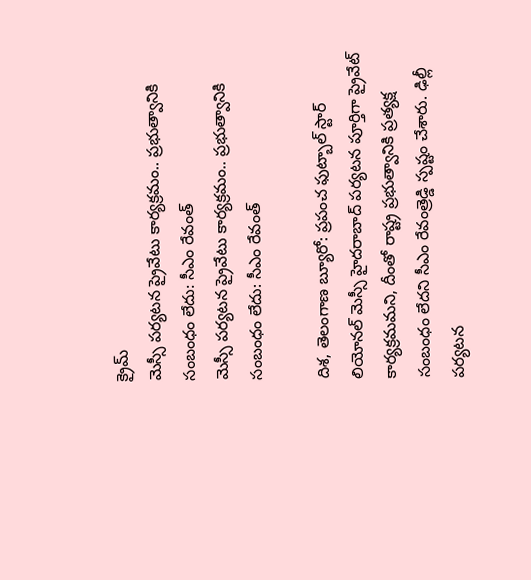క్రైమ్
మెస్సీ పర్యటన ప్రైవేటు కార్యక్రమం.. ప్రభుత్వానికి సంబంధం లేదు: సీఎం రేవంత్
మెస్సీ పర్యటన ప్రైవేటు కార్యక్రమం.. ప్రభుత్వానికి సంబంధం లేదు: సీఎం రేవంత్

దిశ, తెలంగాణ బ్యూరో: ప్రపంచ ఫుట్బాల్ స్టార్ లియోనల్ మెస్సీ హైదరాబాద్ పర్యటన పూర్తిగా ప్రైవేట్ కార్యక్రమమని, దీంతో రాష్ట్ర ప్రభుత్వానికి ప్రత్యక్ష సంబంధం లేదని సీఎం రేవంత్రెడ్డి స్పష్టం చేశారు. ఢిల్లీ పర్యటన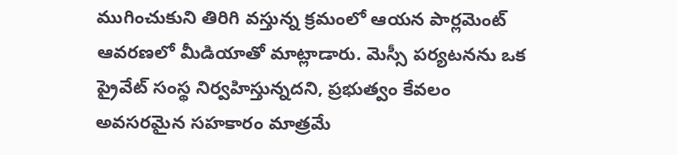ముగించుకుని తిరిగి వస్తున్న క్రమంలో ఆయన పార్లమెంట్ ఆవరణలో మీడియాతో మాట్లాడారు. మెస్సీ పర్యటనను ఒక ప్రైవేట్ సంస్థ నిర్వహిస్తున్నదని, ప్రభుత్వం కేవలం అవసరమైన సహకారం మాత్రమే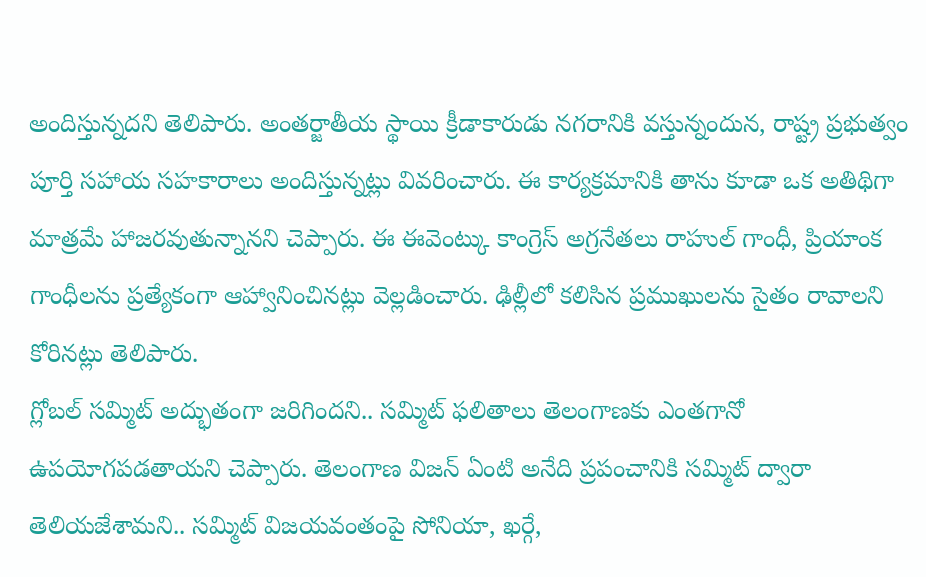అందిస్తున్నదని తెలిపారు. అంతర్జాతీయ స్థాయి క్రీడాకారుడు నగరానికి వస్తున్నందున, రాష్ట్ర ప్రభుత్వం పూర్తి సహాయ సహకారాలు అందిస్తున్నట్లు వివరించారు. ఈ కార్యక్రమానికి తాను కూడా ఒక అతిథిగా మాత్రమే హాజరవుతున్నానని చెప్పారు. ఈ ఈవెంట్కు కాంగ్రెస్ అగ్రనేతలు రాహుల్ గాంధీ, ప్రియాంక గాంధీలను ప్రత్యేకంగా ఆహ్వానించినట్లు వెల్లడించారు. ఢిల్లీలో కలిసిన ప్రముఖులను సైతం రావాలని కోరినట్లు తెలిపారు.
గ్లోబల్ సమ్మిట్ అద్భుతంగా జరిగిందని.. సమ్మిట్ ఫలితాలు తెలంగాణకు ఎంతగానో ఉపయోగపడతాయని చెప్పారు. తెలంగాణ విజన్ ఏంటి అనేది ప్రపంచానికి సమ్మిట్ ద్వారా తెలియజేశామని.. సమ్మిట్ విజయవంతంపై సోనియా, ఖర్గే,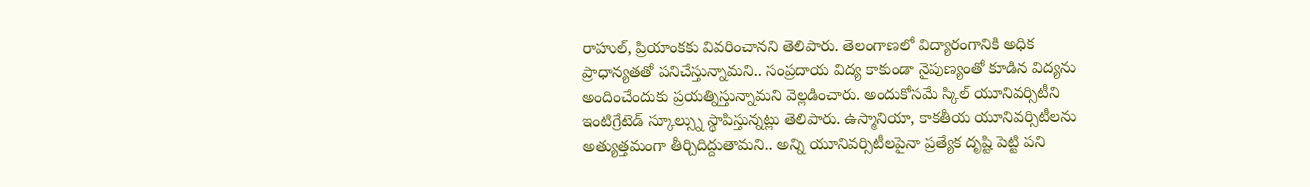రాహుల్, ప్రియాంకకు వివరించానని తెలిపారు. తెలంగాణలో విద్యారంగానికి అధిక ప్రాధాన్యతతో పనిచేస్తున్నామని.. సంప్రదాయ విద్య కాకుండా నైపుణ్యంతో కూడిన విద్యను అందించేందుకు ప్రయత్నిస్తున్నామని వెల్లడించారు. అందుకోసమే స్కిల్ యూనివర్సిటీని ఇంటిగ్రేటెడ్ స్కూల్స్ను స్థాపిస్తున్నట్లు తెలిపారు. ఉస్మానియా, కాకతీయ యూనివర్సిటీలను అత్యుత్తమంగా తీర్చిదిద్దుతామని.. అన్ని యూనివర్సిటీలపైనా ప్రత్యేక దృష్టి పెట్టి పని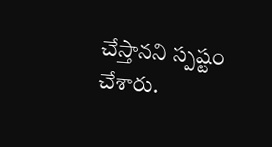చేస్తానని స్పష్టం చేశారు.